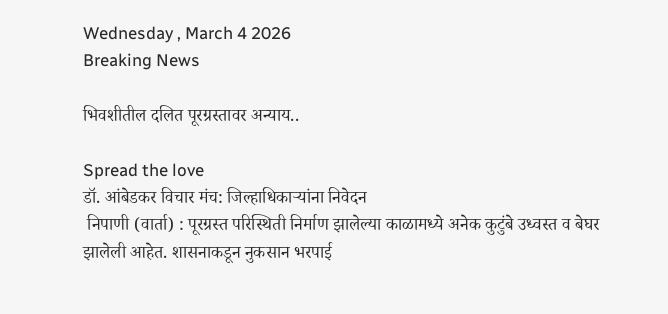Wednesday , March 4 2026
Breaking News

भिवशीतील दलित पूरग्रस्तावर अन्याय..

Spread the love
डॉ. आंबेडकर विचार मंच: जिल्हाधिकार्‍यांना निवेदन
 निपाणी (वार्ता) : पूरग्रस्त परिस्थिती निर्माण झालेल्या काळामध्ये अनेक कुटुंबे उध्वस्त व बेघर झालेली आहेत. शासनाकडून नुकसान भरपाई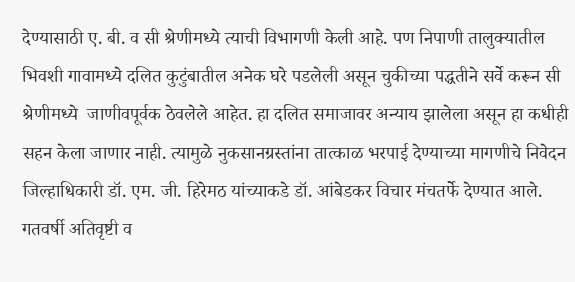देण्यासाठी ए. बी. व सी श्रेणीमध्ये त्याची विभागणी केली आहे. पण निपाणी तालुक्यातील भिवशी गावामध्ये दलित कुटुंबातील अनेक घरे पडलेली असून चुकीच्या पद्धतीने सर्वे करून सी श्रेणीमध्ये  जाणीवपूर्वक ठेवलेले आहेत. हा दलित समाजावर अन्याय झालेला असून हा कधीही सहन केला जाणार नाही. त्यामुळे नुकसानग्रस्तांना तात्काळ भरपाई देण्याच्या मागणीचे निवेदन जिल्हाधिकारी डॉ. एम. जी. हिरेमठ यांच्याकडे डॉ. आंबेडकर विचार मंचतर्फे देण्यात आले.
गतवर्षी अतिवृष्टी व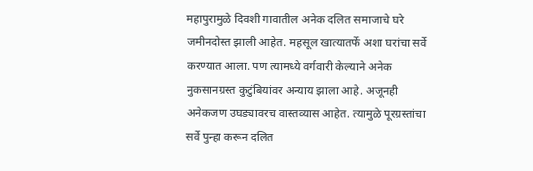महापुरामुळे दिवशी गावातील अनेक दलित समाजाचे घरे जमीनदोस्त झाली आहेत. महसूल खात्यातर्फे अशा घरांचा सर्वे करण्यात आला. पण त्यामध्ये वर्गवारी केल्याने अनेक नुकसानग्रस्त कुटुंबियांवर अन्याय झाला आहे. अजूनही अनेकजण उघड्यावरच वास्तव्यास आहेत. त्यामुळे पूरग्रस्तांचा सर्वे पुन्हा करून दलित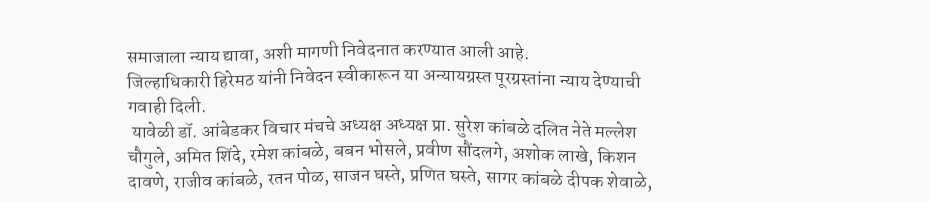समाजाला न्याय द्यावा, अशी मागणी निवेदनात करण्यात आली आहे.
जिल्हाधिकारी हिरेमठ यांनी निवेदन स्वीकारून या अन्यायग्रस्त पूरग्रस्तांना न्याय देण्याची गवाही दिली.
 यावेळी डॉ. आंबेडकर विचार मंचचे अध्यक्ष अध्यक्ष प्रा. सुरेश कांबळे दलित नेते मल्लेश चौगुले, अमित शिंदे, रमेश कांबळे, बबन भोसले, प्रवीण सौंदलगे, अशोक लाखे, किशन दावणे, राजीव कांबळे, रतन पोळ, साजन घस्ते, प्रणित घस्ते, सागर कांबळे दीपक शेवाळे,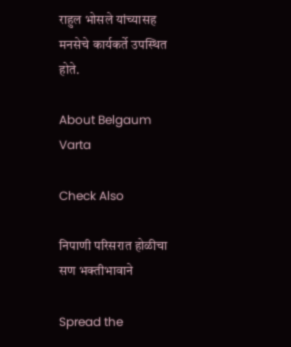राहुल भोसले यांच्यासह मनसेचे कार्यकर्ते उपस्थित होते.

About Belgaum Varta

Check Also

निपाणी परिसरात होळीचा सण भक्तीभावाने

Spread the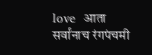love  आता सर्वांनाच रंगपंचमी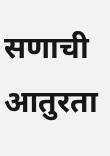सणाची आतुरता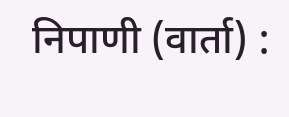निपाणी (वार्ता) :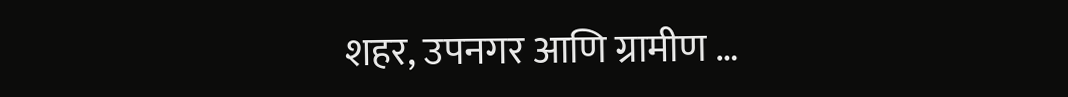शहर, उपनगर आणि ग्रामीण …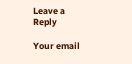Leave a Reply

Your email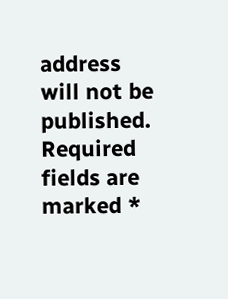address will not be published. Required fields are marked *